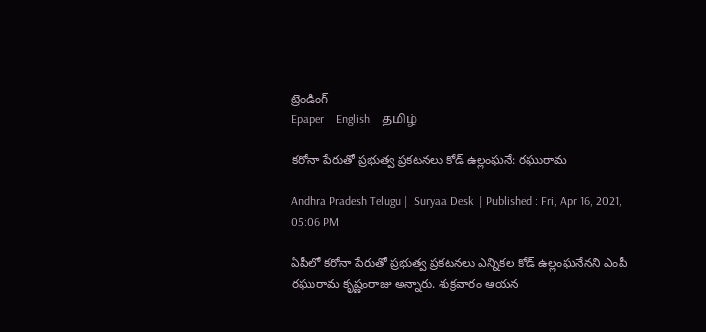ట్రెండింగ్
Epaper    English    தமிழ்

కరోనా పేరుతో ప్రభుత్వ ప్రకటనలు కోడ్ ఉల్లంఘనే: రఘురామ

Andhra Pradesh Telugu |  Suryaa Desk  | Published : Fri, Apr 16, 2021, 05:06 PM

ఏపీలో కరోనా పేరుతో ప్రభుత్వ ప్రకటనలు ఎన్నికల కోడ్ ఉల్లంఘనేనని ఎంపీ రఘురామ కృష్ణంరాజు అన్నారు. శుక్రవారం ఆయన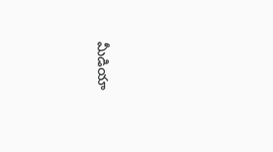మీడియా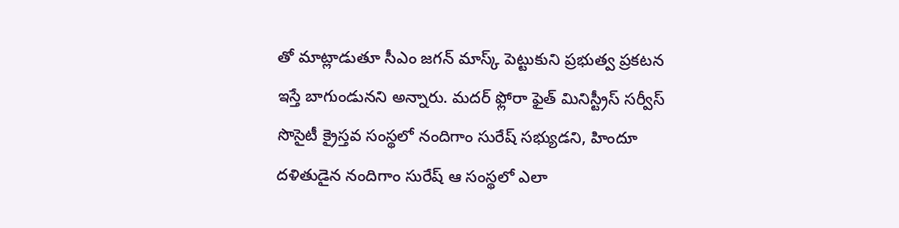తో మాట్లాడుతూ సీఎం జగన్ మాస్క్ పెట్టుకుని ప్రభుత్వ ప్రకటన ఇస్తే బాగుండునని అన్నారు. మదర్ ఫ్లోరా ఫైత్ మినిస్ట్రీస్ సర్వీస్ సొసైటీ క్రైస్తవ సంస్థలో నందిగాం సురేష్ సభ్యుడని, హిందూ దళితుడైన నందిగాం సురేష్‌ ఆ సంస్థలో ఎలా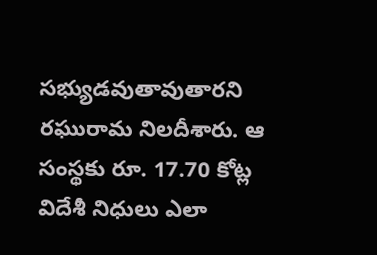సభ్యుడవుతావుతారని రఘురామ నిలదీశారు. ఆ సంస్థకు రూ. 17.70 కోట్ల విదేశీ నిధులు ఎలా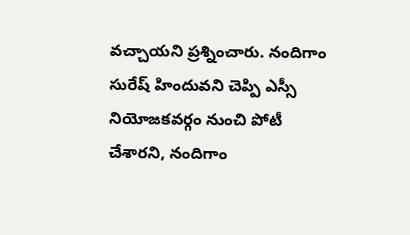వచ్చాయని ప్రశ్నించారు. నందిగాం సురేష్‌ హిందువని చెప్పి ఎస్సీ నియోజకవర్గం నుంచి పోటీ చేశారని, నందిగాం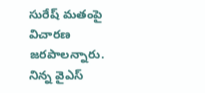సురేష్‌ మతంపై విచారణ జరపాలన్నారు. నిన్న వైఎస్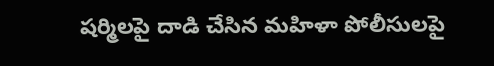షర్మిలపై దాడి చేసిన మహిళా పోలీసులపై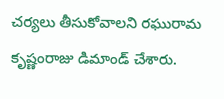చర్యలు తీసుకోవాలని రఘురామ కృష్ణంరాజు డిమాండ్ చేశారు.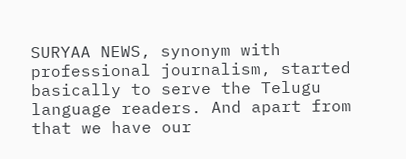SURYAA NEWS, synonym with professional journalism, started basically to serve the Telugu language readers. And apart from that we have our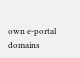own e-portal domains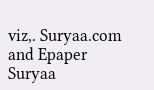viz,. Suryaa.com and Epaper Suryaa